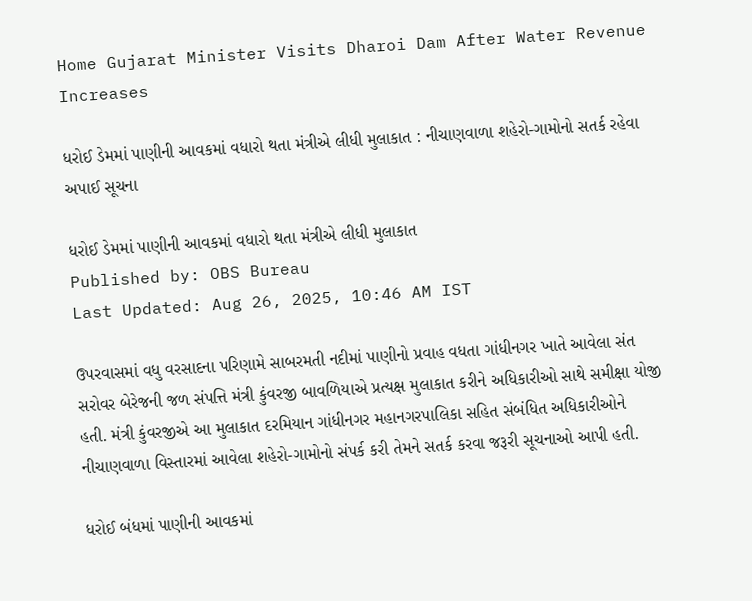Home Gujarat Minister Visits Dharoi Dam After Water Revenue Increases

ધરોઈ ડેમમાં પાણીની આવકમાં વધારો થતા મંત્રીએ લીધી મુલાકાત : નીચાણવાળા શહેરો-ગામોનો સતર્ક રહેવા અપાઈ સૂચના

ધરોઈ ડેમમાં પાણીની આવકમાં વધારો થતા મંત્રીએ લીધી મુલાકાત
Published by: OBS Bureau
Last Updated: Aug 26, 2025, 10:46 AM IST

ઉપરવાસમાં વધુ વરસાદના પરિણામે સાબરમતી નદીમાં પાણીનો પ્રવાહ વધતા ગાંધીનગર ખાતે આવેલા સંત સરોવર બેરેજની જળ સંપત્તિ મંત્રી કુંવરજી બાવળિયાએ પ્રત્યક્ષ મુલાકાત કરીને અધિકારીઓ સાથે સમીક્ષા યોજી હતી. મંત્રી કુંવરજીએ આ મુલાકાત દરમિયાન ગાંધીનગર મહાનગરપાલિકા સહિત સંબંધિત અધિકારીઓને નીચાણવાળા વિસ્તારમાં આવેલા શહેરો-ગામોનો સંપર્ક કરી તેમને સતર્ક કરવા જરૂરી સૂચનાઓ આપી હતી.

ધરોઈ બંધમાં પાણીની આવકમાં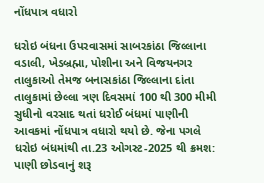નોંધપાત્ર વધારો

ધરોઇ બંધના ઉપરવાસમાં સાબરકાંઠા જિલ્લાના વડાલી, ખેડબ્રહ્મા, પોશીના અને વિજયનગર તાલુકાઓ તેમજ બનાસકાંઠા જિલ્લાના દાંતા તાલુકામાં છેલ્લા ત્રણ દિવસમાં 100 થી 300 મીમી સુધીનો વરસાદ થતાં ધરોઈ બંધમાં પાણીની આવકમાં નોંધપાત્ર વધારો થયો છે. જેના પગલે ધરોઇ બંધમાંથી તા.23 ઓગસ્ટ-2025 થી ક્રમશ: પાણી છોડવાનું શરૂ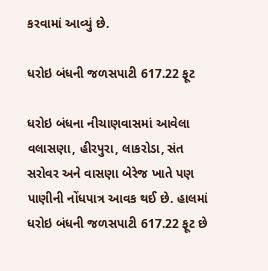કરવામાં આવ્યું છે.

ધરોઇ બંધની જળસપાટી 617.22 ફૂટ

ધરોઇ બંધના નીચાણવાસમાં આવેલા વલાસણા, હીરપુરા, લાકરોડા, સંત સરોવર અને વાસણા બેરેજ ખાતે પણ પાણીની નોંધપાત્ર આવક થઈ છે. હાલમાં ધરોઇ બંધની જળસપાટી 617.22 ફૂટ છે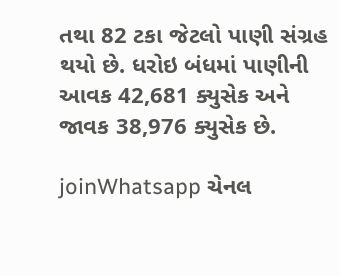તથા 82 ટકા જેટલો પાણી સંગ્રહ થયો છે. ધરોઇ બંધમાં પાણીની આવક 42,681 ક્યુસેક અને જાવક 38,976 ક્યુસેક છે.

joinWhatsapp ચેનલ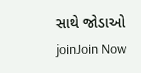સાથે જોડાઓ
joinJoin Now